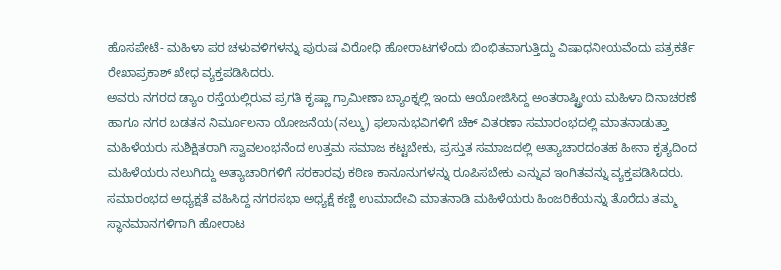ಹೊಸಪೇಟೆ- ಮಹಿಳಾ ಪರ ಚಳುವಳಿಗಳನ್ನು ಪುರುಷ ವಿರೋಧಿ ಹೋರಾಟಗಳೆಂದು ಬಿಂಭಿತವಾಗುತ್ತಿದ್ದು ವಿಷಾಧನೀಯವೆಂದು ಪತ್ರಕರ್ತೆ ರೇಖಾಪ್ರಕಾಶ್ ಖೇಧ ವ್ಯಕ್ತಪಡಿಸಿದರು.
ಅವರು ನಗರದ ಡ್ಯಾಂ ರಸ್ತೆಯಲ್ಲಿರುವ ಪ್ರಗತಿ ಕೃಷ್ಣಾ ಗ್ರಾಮೀಣಾ ಬ್ಯಾಂಕ್ನಲ್ಲಿ ಇಂದು ಆಯೋಜಿಸಿದ್ದ ಅಂತರಾಷ್ಟ್ರೀಯ ಮಹಿಳಾ ದಿನಾಚರಣೆ ಹಾಗೂ ನಗರ ಬಡತನ ನಿರ್ಮೂಲನಾ ಯೋಜನೆಯ(ನಲ್ಮು) ಫಲಾನುಭವಿಗಳಿಗೆ ಚೆಕ್ ವಿತರಣಾ ಸಮಾರಂಭದಲ್ಲಿ ಮಾತನಾಡುತ್ತಾ ಮಹಿಳೆಯರು ಸುಶಿಕ್ಷಿತರಾಗಿ ಸ್ವಾವಲಂಭನೆಂದ ಉತ್ತಮ ಸಮಾಜ ಕಟ್ಟಬೇಕು, ಪ್ರಸ್ತುತ ಸಮಾಜದಲ್ಲಿ ಅತ್ಯಾಚಾರದಂತಹ ಹೀನಾ ಕೃತ್ಯದಿಂದ ಮಹಿಳೆಯರು ನಲುಗಿದ್ದು ಅತ್ಯಾಚಾರಿಗಳಿಗೆ ಸರಕಾರವು ಕಠಿಣ ಕಾನೂನುಗಳನ್ನು ರೂಪಿಸಬೇಕು ಎನ್ನುವ ಇಂಗಿತವನ್ನು ವ್ಯಕ್ತಪಡಿಸಿದರು.
ಸಮಾರಂಭದ ಅಧ್ಯಕ್ಷತೆ ವಹಿಸಿದ್ದ ನಗರಸಭಾ ಅಧ್ಯಕ್ಷೆ ಕಣ್ಣಿ ಉಮಾದೇವಿ ಮಾತನಾಡಿ ಮಹಿಳೆಯರು ಹಿಂಜರಿಕೆಯನ್ನು ತೊರೆದು ತಮ್ಮ ಸ್ಥಾನಮಾನಗಳಿಗಾಗಿ ಹೋರಾಟ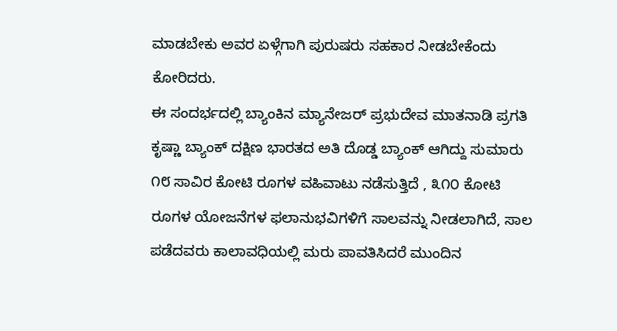ಮಾಡಬೇಕು ಅವರ ಏಳ್ಗೆಗಾಗಿ ಪುರುಷರು ಸಹಕಾರ ನೀಡಬೇಕೆಂದು ಕೋರಿದರು.
ಈ ಸಂದರ್ಭದಲ್ಲಿ ಬ್ಯಾಂಕಿನ ಮ್ಯಾನೇಜರ್ ಪ್ರಭುದೇವ ಮಾತನಾಡಿ ಪ್ರಗತಿ ಕೃಷ್ಣಾ ಬ್ಯಾಂಕ್ ದಕ್ಷಿಣ ಭಾರತದ ಅತಿ ದೊಡ್ಡ ಬ್ಯಾಂಕ್ ಆಗಿದ್ದು ಸುಮಾರು ೧೮ ಸಾವಿರ ಕೋಟಿ ರೂಗಳ ವಹಿವಾಟು ನಡೆಸುತ್ತಿದೆ , ೩೧೦ ಕೋಟಿ ರೂಗಳ ಯೋಜನೆಗಳ ಫಲಾನುಭವಿಗಳಿಗೆ ಸಾಲವನ್ನು ನೀಡಲಾಗಿದೆ, ಸಾಲ ಪಡೆದವರು ಕಾಲಾವಧಿಯಲ್ಲಿ ಮರು ಪಾವತಿಸಿದರೆ ಮುಂದಿನ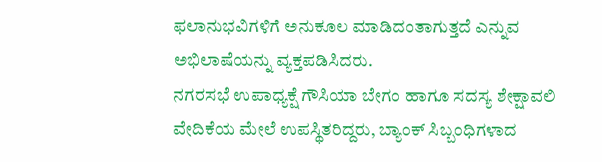ಫಲಾನುಭವಿಗಳಿಗೆ ಅನುಕೂಲ ಮಾಡಿದಂತಾಗುತ್ತದೆ ಎನ್ನುವ ಅಭಿಲಾಷೆಯನ್ನು ವ್ಯಕ್ತಪಡಿಸಿದರು.
ನಗರಸಭೆ ಉಪಾಧ್ಯಕ್ಷೆ ಗೌಸಿಯಾ ಬೇಗಂ ಹಾಗೂ ಸದಸ್ಯ ಶೇಕ್ಷಾವಲಿ ವೇದಿಕೆಯ ಮೇಲೆ ಉಪಸ್ಥಿತರಿದ್ದರು, ಬ್ಯಾಂಕ್ ಸಿಬ್ಬಂಧಿಗಳಾದ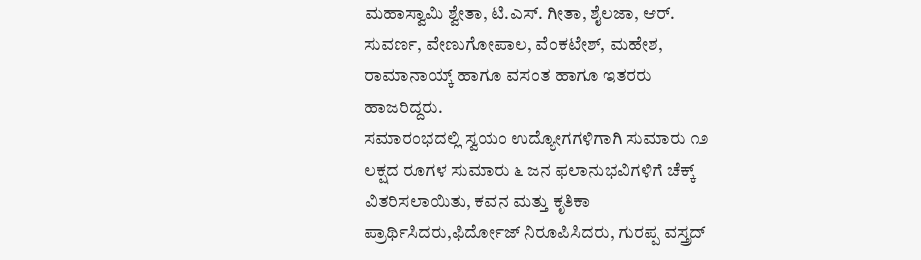ಮಹಾಸ್ವಾಮಿ ಶ್ವೇತಾ, ಟಿ.ಎಸ್. ಗೀತಾ, ಶೈಲಜಾ, ಆರ್. ಸುವರ್ಣ, ವೇಣುಗೋಪಾಲ, ವೆಂಕಟೇಶ್, ಮಹೇಶ, ರಾಮಾನಾಯ್ಕ್ ಹಾಗೂ ವಸಂತ ಹಾಗೂ ಇತರರು ಹಾಜರಿದ್ದರು.
ಸಮಾರಂಭದಲ್ಲಿ ಸ್ವಯಂ ಉದ್ಯೋಗಗಳಿಗಾಗಿ ಸುಮಾರು ೧೨ ಲಕ್ಷದ ರೂಗಳ ಸುಮಾರು ೬ ಜನ ಫಲಾನುಭವಿಗಳಿಗೆ ಚೆಕ್ಕ್ ವಿತರಿಸಲಾಯಿತು, ಕವನ ಮತ್ತು ಕೃತಿಕಾ ಪ್ರಾರ್ಥಿಸಿದರು,ಫಿರ್ದೋಜ್ ನಿರೂಪಿಸಿದರು, ಗುರಪ್ಪ ವಸ್ತ್ರದ್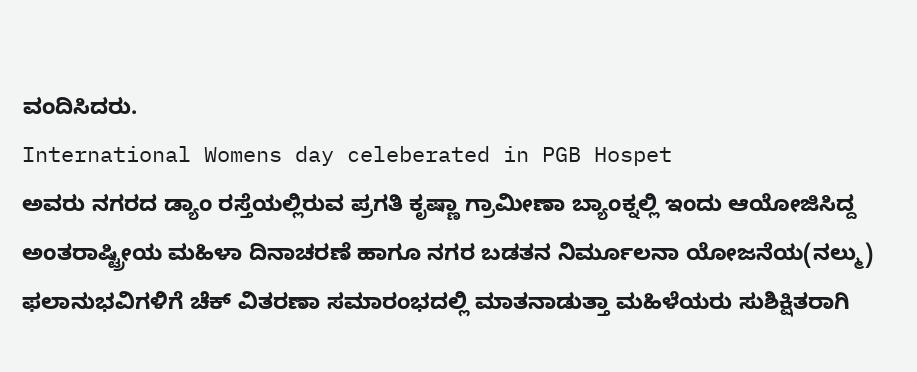ವಂದಿಸಿದರು.
International Womens day celeberated in PGB Hospet
ಅವರು ನಗರದ ಡ್ಯಾಂ ರಸ್ತೆಯಲ್ಲಿರುವ ಪ್ರಗತಿ ಕೃಷ್ಣಾ ಗ್ರಾಮೀಣಾ ಬ್ಯಾಂಕ್ನಲ್ಲಿ ಇಂದು ಆಯೋಜಿಸಿದ್ದ ಅಂತರಾಷ್ಟ್ರೀಯ ಮಹಿಳಾ ದಿನಾಚರಣೆ ಹಾಗೂ ನಗರ ಬಡತನ ನಿರ್ಮೂಲನಾ ಯೋಜನೆಯ(ನಲ್ಮು) ಫಲಾನುಭವಿಗಳಿಗೆ ಚೆಕ್ ವಿತರಣಾ ಸಮಾರಂಭದಲ್ಲಿ ಮಾತನಾಡುತ್ತಾ ಮಹಿಳೆಯರು ಸುಶಿಕ್ಷಿತರಾಗಿ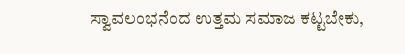ಸ್ವಾವಲಂಭನೆಂದ ಉತ್ತಮ ಸಮಾಜ ಕಟ್ಟಬೇಕು,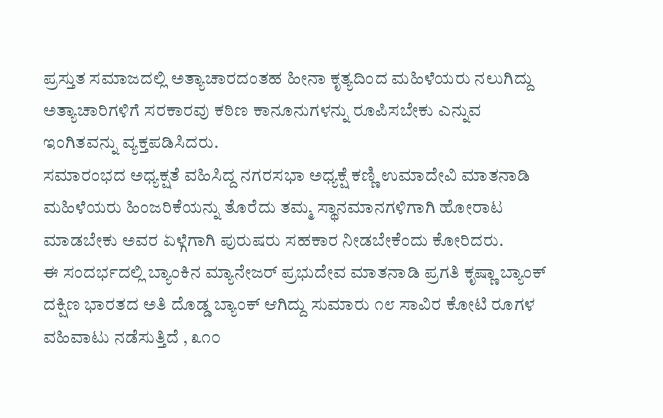ಪ್ರಸ್ತುತ ಸಮಾಜದಲ್ಲಿ ಅತ್ಯಾಚಾರದಂತಹ ಹೀನಾ ಕೃತ್ಯದಿಂದ ಮಹಿಳೆಯರು ನಲುಗಿದ್ದು ಅತ್ಯಾಚಾರಿಗಳಿಗೆ ಸರಕಾರವು ಕಠಿಣ ಕಾನೂನುಗಳನ್ನು ರೂಪಿಸಬೇಕು ಎನ್ನುವ ಇಂಗಿತವನ್ನು ವ್ಯಕ್ತಪಡಿಸಿದರು.
ಸಮಾರಂಭದ ಅಧ್ಯಕ್ಷತೆ ವಹಿಸಿದ್ದ ನಗರಸಭಾ ಅಧ್ಯಕ್ಷೆ ಕಣ್ಣಿ ಉಮಾದೇವಿ ಮಾತನಾಡಿ ಮಹಿಳೆಯರು ಹಿಂಜರಿಕೆಯನ್ನು ತೊರೆದು ತಮ್ಮ ಸ್ಥಾನಮಾನಗಳಿಗಾಗಿ ಹೋರಾಟ ಮಾಡಬೇಕು ಅವರ ಏಳ್ಗೆಗಾಗಿ ಪುರುಷರು ಸಹಕಾರ ನೀಡಬೇಕೆಂದು ಕೋರಿದರು.
ಈ ಸಂದರ್ಭದಲ್ಲಿ ಬ್ಯಾಂಕಿನ ಮ್ಯಾನೇಜರ್ ಪ್ರಭುದೇವ ಮಾತನಾಡಿ ಪ್ರಗತಿ ಕೃಷ್ಣಾ ಬ್ಯಾಂಕ್ ದಕ್ಷಿಣ ಭಾರತದ ಅತಿ ದೊಡ್ಡ ಬ್ಯಾಂಕ್ ಆಗಿದ್ದು ಸುಮಾರು ೧೮ ಸಾವಿರ ಕೋಟಿ ರೂಗಳ ವಹಿವಾಟು ನಡೆಸುತ್ತಿದೆ , ೩೧೦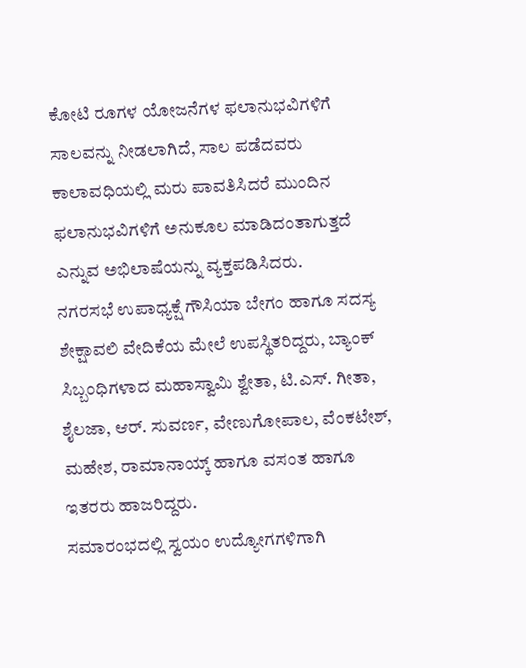ಕೋಟಿ ರೂಗಳ ಯೋಜನೆಗಳ ಫಲಾನುಭವಿಗಳಿಗೆ ಸಾಲವನ್ನು ನೀಡಲಾಗಿದೆ, ಸಾಲ ಪಡೆದವರು ಕಾಲಾವಧಿಯಲ್ಲಿ ಮರು ಪಾವತಿಸಿದರೆ ಮುಂದಿನ ಫಲಾನುಭವಿಗಳಿಗೆ ಅನುಕೂಲ ಮಾಡಿದಂತಾಗುತ್ತದೆ ಎನ್ನುವ ಅಭಿಲಾಷೆಯನ್ನು ವ್ಯಕ್ತಪಡಿಸಿದರು.
ನಗರಸಭೆ ಉಪಾಧ್ಯಕ್ಷೆ ಗೌಸಿಯಾ ಬೇಗಂ ಹಾಗೂ ಸದಸ್ಯ ಶೇಕ್ಷಾವಲಿ ವೇದಿಕೆಯ ಮೇಲೆ ಉಪಸ್ಥಿತರಿದ್ದರು, ಬ್ಯಾಂಕ್ ಸಿಬ್ಬಂಧಿಗಳಾದ ಮಹಾಸ್ವಾಮಿ ಶ್ವೇತಾ, ಟಿ.ಎಸ್. ಗೀತಾ, ಶೈಲಜಾ, ಆರ್. ಸುವರ್ಣ, ವೇಣುಗೋಪಾಲ, ವೆಂಕಟೇಶ್, ಮಹೇಶ, ರಾಮಾನಾಯ್ಕ್ ಹಾಗೂ ವಸಂತ ಹಾಗೂ ಇತರರು ಹಾಜರಿದ್ದರು.
ಸಮಾರಂಭದಲ್ಲಿ ಸ್ವಯಂ ಉದ್ಯೋಗಗಳಿಗಾಗಿ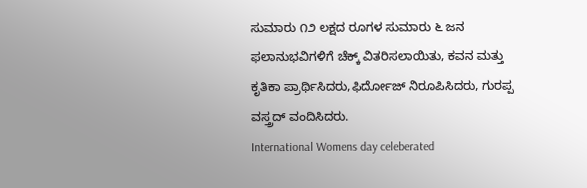ಸುಮಾರು ೧೨ ಲಕ್ಷದ ರೂಗಳ ಸುಮಾರು ೬ ಜನ ಫಲಾನುಭವಿಗಳಿಗೆ ಚೆಕ್ಕ್ ವಿತರಿಸಲಾಯಿತು, ಕವನ ಮತ್ತು ಕೃತಿಕಾ ಪ್ರಾರ್ಥಿಸಿದರು,ಫಿರ್ದೋಜ್ ನಿರೂಪಿಸಿದರು, ಗುರಪ್ಪ ವಸ್ತ್ರದ್ ವಂದಿಸಿದರು.
International Womens day celeberated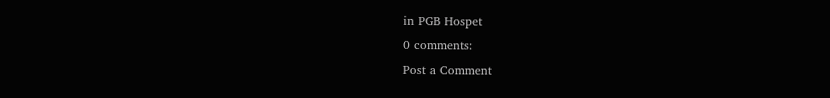in PGB Hospet
0 comments:
Post a Comment